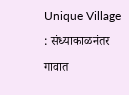Unique Village : संध्याकाळनंतर गावात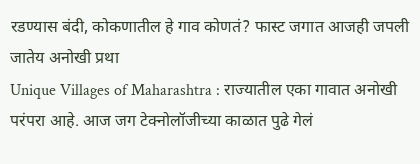रडण्यास बंदी, कोकणातील हे गाव कोणतं? फास्ट जगात आजही जपली जातेय अनोखी प्रथा
Unique Villages of Maharashtra : राज्यातील एका गावात अनोखी परंपरा आहे. आज जग टेक्नोलॉजीच्या काळात पुढे गेलं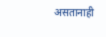असतानाही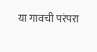या गावची परंपरा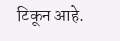टिकून आहे.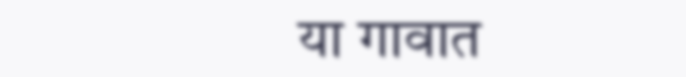या गावात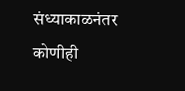संध्याकाळनंतर कोणीही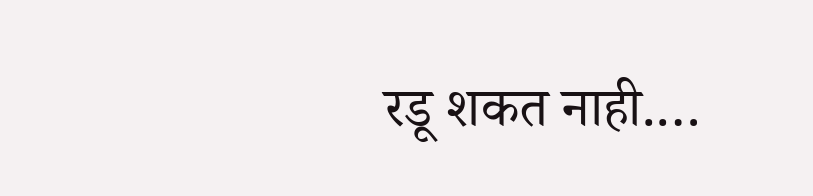रडू शकत नाही.…